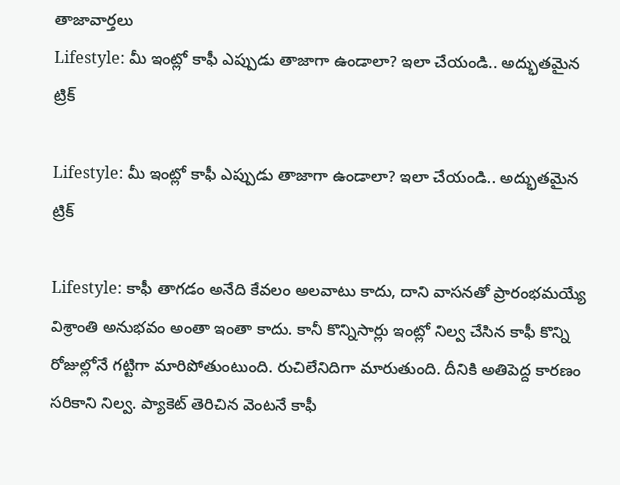తాజావార్తలు
Lifestyle: మీ ఇంట్లో కాఫీ ఎప్పుడు తాజాగా ఉండాలా? ఇలా చేయండి.. అద్భుతమైన ట్రిక్‌

Lifestyle: మీ ఇంట్లో కాఫీ ఎప్పుడు తాజాగా ఉండాలా? ఇలా చేయండి.. అద్భుతమైన ట్రిక్‌

Lifestyle: కాఫీ తాగడం అనేది కేవలం అలవాటు కాదు, దాని వాసనతో ప్రారంభమయ్యే విశ్రాంతి అనుభవం అంతా ఇంతా కాదు. కానీ కొన్నిసార్లు ఇంట్లో నిల్వ చేసిన కాఫీ కొన్ని రోజుల్లోనే గట్టిగా మారిపోతుంటుంది. రుచిలేనిదిగా మారుతుంది. దీనికి అతిపెద్ద కారణం సరికాని నిల్వ. ప్యాకెట్ తెరిచిన వెంటనే కాఫీ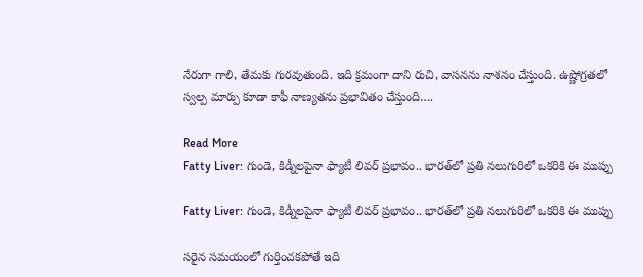నేరుగా గాలి, తేమకు గురవుతుంది. ఇది క్రమంగా దాని రుచి, వాసనను నాశనం చేస్తుంది. ఉష్ణోగ్రతలో స్వల్ప మార్పు కూడా కాఫీ నాణ్యతను ప్రభావితం చేస్తుంది….

Read More
Fatty Liver: గుండె, కిడ్నీలపైనా ఫ్యాటీ లివర్ ప్రభావం.. భారత్‌లో ప్రతి నలుగురిలో ఒకరికి ఈ ముప్పు

Fatty Liver: గుండె, కిడ్నీలపైనా ఫ్యాటీ లివర్ ప్రభావం.. భారత్‌లో ప్రతి నలుగురిలో ఒకరికి ఈ ముప్పు

సరైన సమయంలో గుర్తించకపోతే ఇది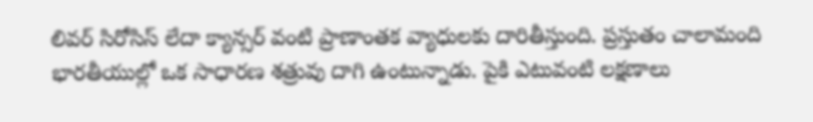లివర్ సిరోసిస్ లేదా క్యాన్సర్ వంటి ప్రాణాంతక వ్యాధులకు దారితీస్తుంది. ప్రస్తుతం చాలామంది భారతీయుల్లో ఒక సాధారణ శత్రువు దాగి ఉంటున్నాడు. పైకి ఎటువంటి లక్షణాలు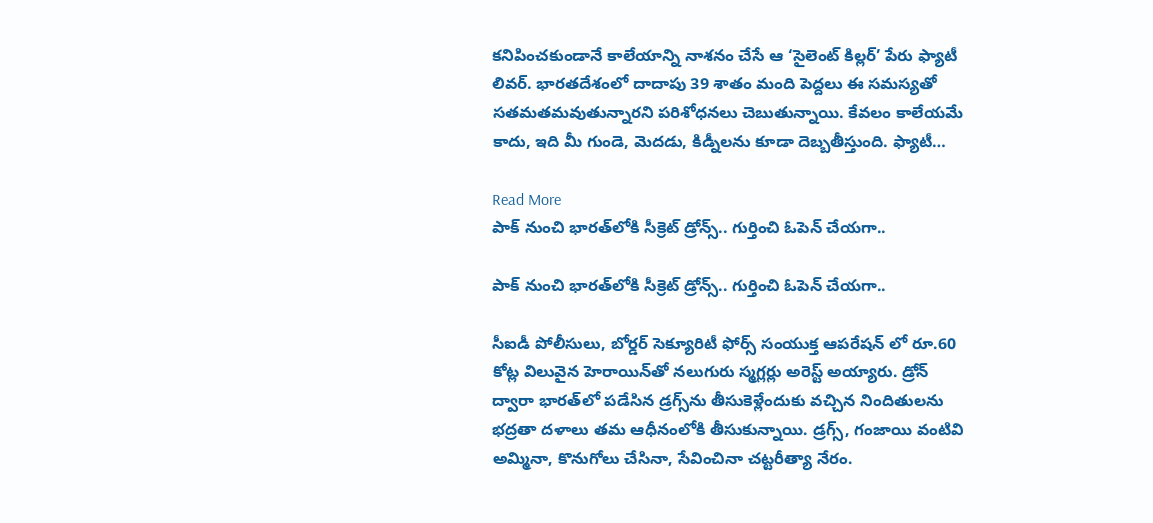కనిపించకుండానే కాలేయాన్ని నాశనం చేసే ఆ ‘సైలెంట్ కిల్లర్’ పేరు ఫ్యాటీ లివర్. భారతదేశంలో దాదాపు 39 శాతం మంది పెద్దలు ఈ సమస్యతో సతమతమవుతున్నారని పరిశోధనలు చెబుతున్నాయి. కేవలం కాలేయమే కాదు, ఇది మీ గుండె, మెదడు, కిడ్నీలను కూడా దెబ్బతీస్తుంది. ఫ్యాటీ…

Read More
పాక్‌ నుంచి భారత్‌లోకి సీక్రెట్‌ డ్రోన్స్.. గుర్తించి ఓపెన్ చేయగా..

పాక్‌ నుంచి భారత్‌లోకి సీక్రెట్‌ డ్రోన్స్.. గుర్తించి ఓపెన్ చేయగా..

సీఐడీ పోలీసులు, బోర్డర్ సెక్యూరిటీ ఫోర్స్ సంయుక్త ఆపరేషన్ లో రూ.60 కోట్ల విలువైన హెరాయిన్‌తో నలుగురు స్మగ్లర్లు అరెస్ట్ అయ్యారు. డ్రోన్ ద్వారా భారత్‌లో పడేసిన డ్రగ్స్‌ను తీసుకెళ్లేందుకు వచ్చిన నిందితులను భద్రతా దళాలు తమ ఆధీనంలోకి తీసుకున్నాయి. డ్రగ్స్, గంజాయి వంటివి అమ్మినా, కొనుగోలు చేసినా, సేవించినా చట్టరీత్యా నేరం.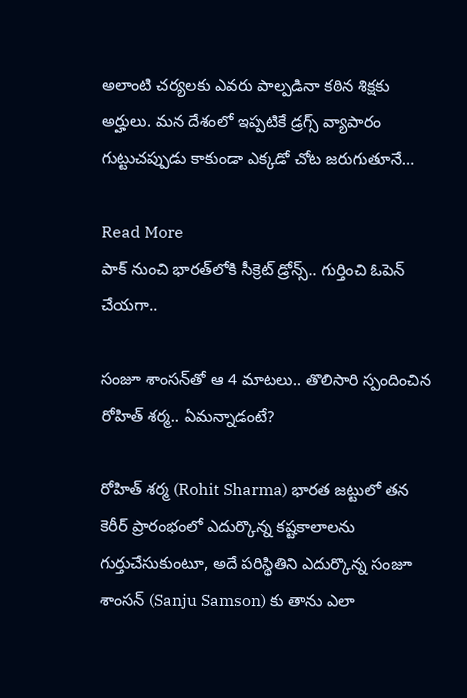అలాంటి చర్యలకు ఎవరు పాల్పడినా కఠిన శిక్షకు అర్హులు. మన దేశంలో ఇప్పటికే డ్రగ్స్ వ్యాపారం గుట్టుచప్పుడు కాకుండా ఎక్కడో చోట జరుగుతూనే…

Read More
పాక్‌ నుంచి భారత్‌లోకి సీక్రెట్‌ డ్రోన్స్.. గుర్తించి ఓపెన్ చేయగా..

సంజూ శాంసన్‌తో ఆ 4 మాటలు.. తొలిసారి స్పందించిన రోహిత్ శర్మ.. ఏమన్నాడంటే?

రోహిత్ శర్మ (Rohit Sharma) భారత జట్టులో తన కెరీర్ ప్రారంభంలో ఎదుర్కొన్న కష్టకాలాలను గుర్తుచేసుకుంటూ, అదే పరిస్థితిని ఎదుర్కొన్న సంజూ శాంసన్ (Sanju Samson) కు తాను ఎలా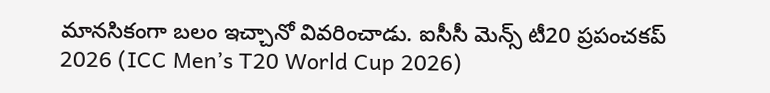మానసికంగా బలం ఇచ్చానో వివరించాడు. ఐసీసీ మెన్స్ టీ20 ప్రపంచకప్ 2026 (ICC Men’s T20 World Cup 2026)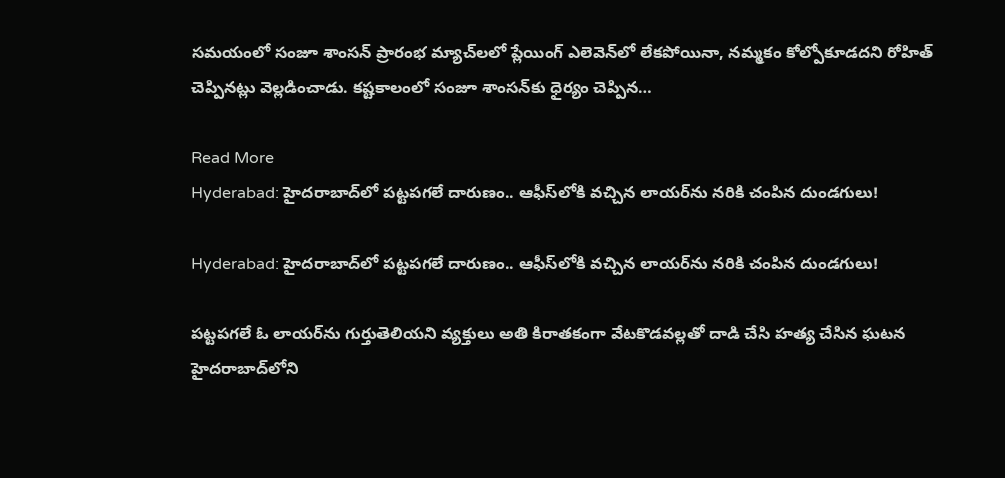సమయంలో సంజూ శాంసన్ ప్రారంభ మ్యాచ్‌లలో ప్లేయింగ్ ఎలెవెన్‌లో లేకపోయినా, నమ్మకం కోల్పోకూడదని రోహిత్ చెప్పినట్లు వెల్లడించాడు. కష్టకాలంలో సంజూ శాంసన్‌కు ధైర్యం చెప్పిన…

Read More
Hyderabad: హైదరాబాద్‌లో పట్టపగలే దారుణం.. ఆఫీస్‌లోకి వచ్చిన లాయర్‌ను నరికి చంపిన దుండగులు!

Hyderabad: హైదరాబాద్‌లో పట్టపగలే దారుణం.. ఆఫీస్‌లోకి వచ్చిన లాయర్‌ను నరికి చంపిన దుండగులు!

పట్టపగలే ఓ లాయర్‌ను గుర్తుతెలియని వ్యక్తులు అతి కిరాతకంగా వేటకొడవల్లతో దాడి చేసి హత్య చేసిన ఘటన హైదరాబాద్‌లోని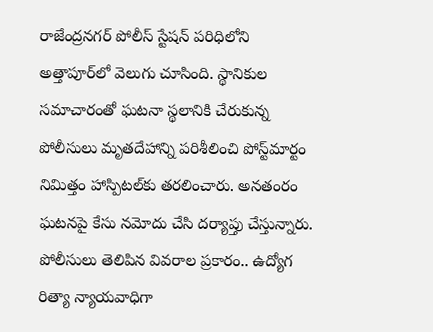రాజేంద్రనగర్ పోలీస్ స్టేషన్ పరిధిలోని అత్తాపూర్‌లో వెలుగు చూసింది. స్థానికుల సమాచారంతో ఘటనా స్థలానికి చేరుకున్న పోలీసులు మృతదేహాన్ని పరిశీలించి పోస్ట్‌మార్టం నిమిత్తం హాస్పిటల్‌కు తరలించారు. అనతంరం ఘటనపై కేసు నమోదు చేసి దర్యాప్తు చేస్తున్నారు. పోలీసులు తెలిపిన వివరాల ప్రకారం.. ఉద్యోగ రిత్యా న్యాయవాధిగా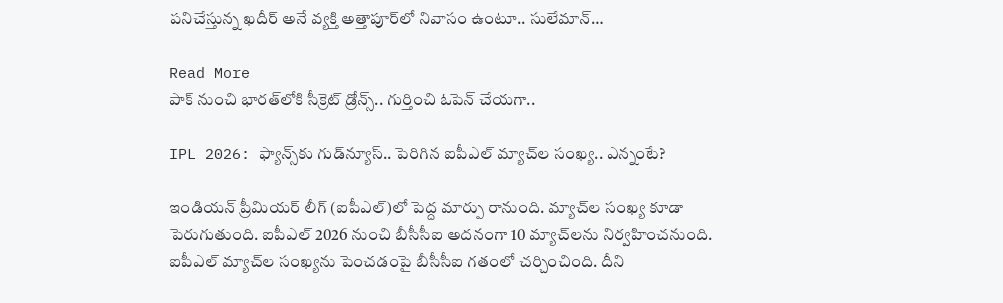పనిచేస్తున్న ఖదీర్ అనే వ్యక్తి అత్తాపూర్‌లో నివాసం ఉంటూ.. సులేమాన్…

Read More
పాక్‌ నుంచి భారత్‌లోకి సీక్రెట్‌ డ్రోన్స్.. గుర్తించి ఓపెన్ చేయగా..

IPL 2026: ఫ్యాన్స్‌కు గుడ్‌న్యూస్.. పెరిగిన ఐపీఎల్ మ్యాచ్‌ల సంఖ్య.. ఎన్నంటే?

ఇండియన్ ప్రీమియర్ లీగ్ (ఐపీఎల్)లో పెద్ద మార్పు రానుంది. మ్యాచ్‌ల సంఖ్య కూడా పెరుగుతుంది. ఐపీఎల్ 2026 నుంచి బీసీసీఐ అదనంగా 10 మ్యాచ్‌లను నిర్వహించనుంది. ఐపీఎల్ మ్యాచ్‌ల సంఖ్యను పెంచడంపై బీసీసీఐ గతంలో చర్చించింది. దీని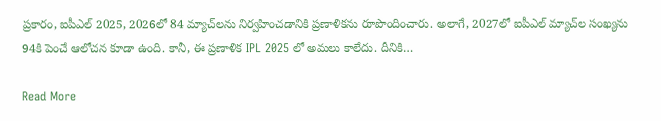ప్రకారం, ఐపీఎల్ 2025, 2026లో 84 మ్యాచ్‌లను నిర్వహించడానికి ప్రణాళికను రూపొందించారు. అలాగే, 2027లో ఐపీఎల్ మ్యాచ్‌ల సంఖ్యను 94కి పెంచే ఆలోచన కూడా ఉంది. కానీ, ఈ ప్రణాళిక IPL 2025 లో అమలు కాలేదు. దీనికి…

Read More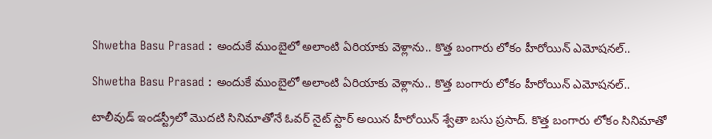Shwetha Basu Prasad : అందుకే ముంబైలో అలాంటి ఏరియాకు వెళ్లాను.. కొత్త బంగారు లోకం హీరోయిన్ ఎమోషనల్..

Shwetha Basu Prasad : అందుకే ముంబైలో అలాంటి ఏరియాకు వెళ్లాను.. కొత్త బంగారు లోకం హీరోయిన్ ఎమోషనల్..

టాలీవుడ్ ఇండస్ట్రీలో మొదటి సినిమాతోనే ఓవర్ నైట్ స్టార్ అయిన హీరోయిన్ శ్వేతా బసు ప్రసాద్. కొత్త బంగారు లోకం సినిమాతో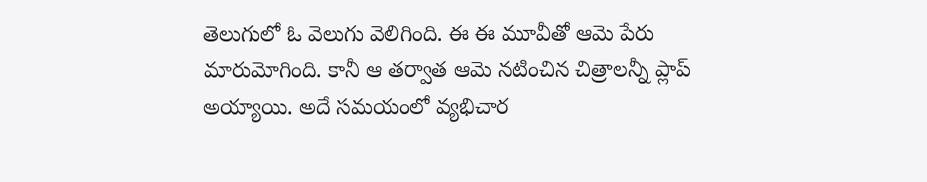తెలుగులో ఓ వెలుగు వెలిగింది. ఈ ఈ మూవీతో ఆమె పేరు మారుమోగింది. కానీ ఆ తర్వాత ఆమె నటించిన చిత్రాలన్నీ ప్లాప్ అయ్యాయి. అదే సమయంలో వ్యభిచార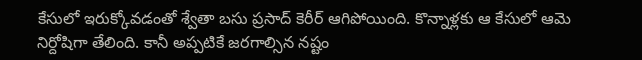కేసులో ఇరుక్కోవడంతో శ్వేతా బసు ప్రసాద్ కెరీర్ ఆగిపోయింది. కొన్నాళ్లకు ఆ కేసులో ఆమె నిర్దోషిగా తేలింది. కానీ అప్పటికే జరగాల్సిన నష్టం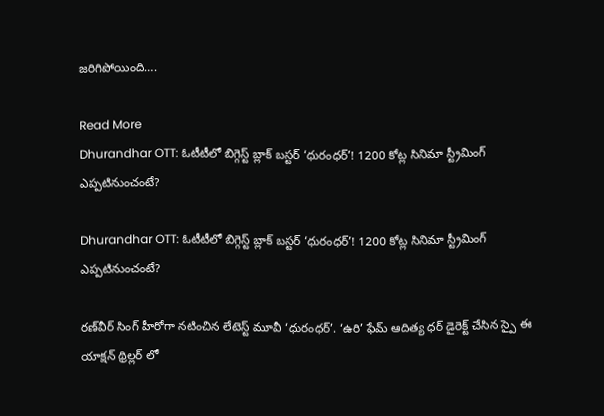జరిగిపోయింది….

Read More
Dhurandhar OTT: ఓటీటీలో బిగ్గెస్ట్ బ్లాక్ బస్టర్ ‘ధురంధర్’! 1200 కోట్ల సినిమా స్ట్రీమింగ్ ఎప్పటినుంచంటే?

Dhurandhar OTT: ఓటీటీలో బిగ్గెస్ట్ బ్లాక్ బస్టర్ ‘ధురంధర్’! 1200 కోట్ల సినిమా స్ట్రీమింగ్ ఎప్పటినుంచంటే?

రణ్‌వీర్ సింగ్ హీరోగా నటించిన లేటెస్ట్ మూవీ ‘ధురంధర్’. ‘ఉరి’ ఫేమ్ ఆదిత్య ధర్ డైరెక్ట్ చేసిన స్పై ఈ యాక్షన్ థ్రిల్లర్ లో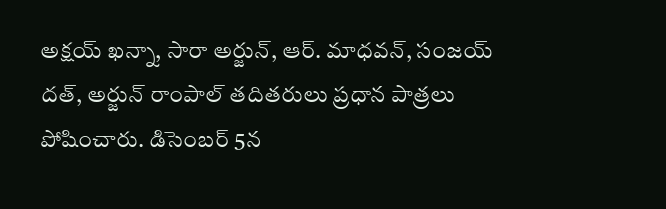అక్షయ్ ఖన్నా, సారా అర్జున్, ఆర్. మాధవన్, సంజయ్ దత్, అర్జున్ రాంపాల్ తదితరులు ప్రధాన పాత్రలు పోషించారు. డిసెంబర్ 5న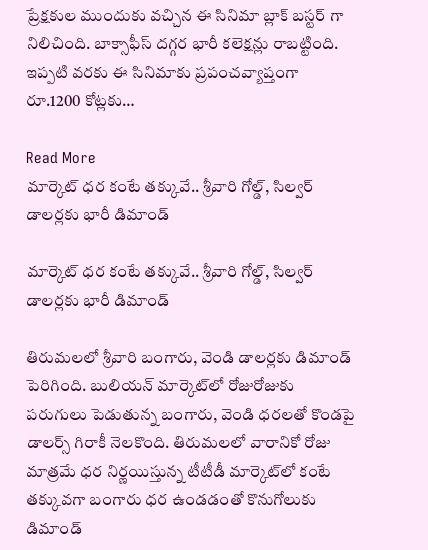ప్రేక్షకుల ముందుకు వచ్చిన ఈ సినిమా బ్లాక్ బస్టర్ గా నిలిచింది. బాక్సాఫీస్ దగ్గర భారీ కలెక్షన్లు రాబట్టింది. ఇప్పటి వరకు ఈ సినిమాకు ప్రపంచవ్యాప్తంగా రూ.1200 కోట్లకు…

Read More
మార్కెట్ ధర కంటే తక్కువే.. శ్రీవారి గోల్డ్, సిల్వర్ డాలర్లకు భారీ డిమాండ్

మార్కెట్ ధర కంటే తక్కువే.. శ్రీవారి గోల్డ్, సిల్వర్ డాలర్లకు భారీ డిమాండ్

తిరుమలలో శ్రీవారి బంగారు, వెండి డాలర్లకు డిమాండ్ పెరిగింది. బులియన్ మార్కెట్‌లో రోజురోజుకు పరుగులు పెడుతున్న బంగారు, వెండి ధరలతో కొండపై డాలర్స్ గిరాకీ నెలకొంది. తిరుమలలో వారానికో రోజు మాత్రమే ధర నిర్ణయిస్తున్న టీటీడీ మార్కెట్‌లో కంటే తక్కువగా బంగారు ధర ఉండడంతో కొనుగోలుకు డిమాండ్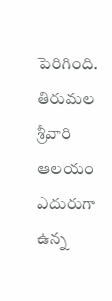పెరిగింది. తిరుమల శ్రీవారి ఆలయం ఎదురుగా ఉన్న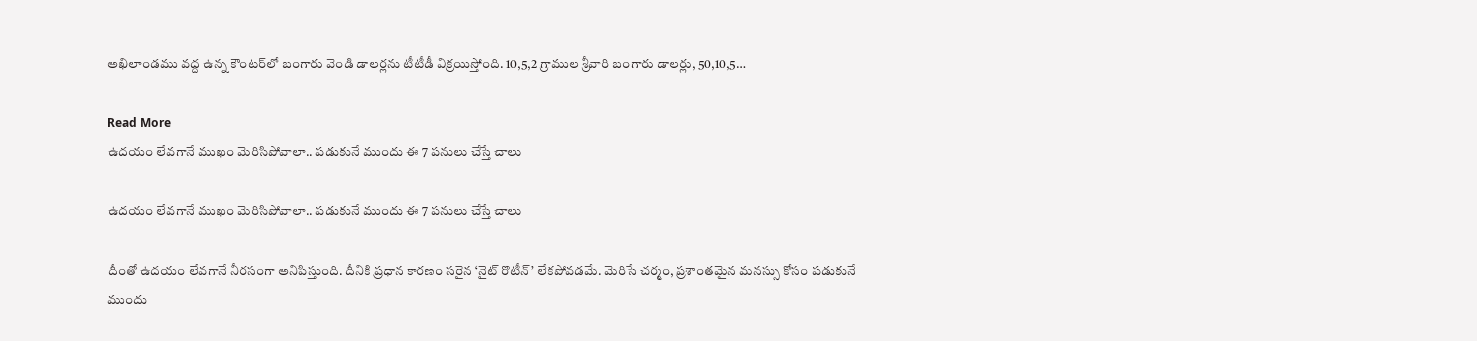అఖిలాండము వద్ద ఉన్న కౌంటర్‌లో బంగారు వెండి డాలర్లను టీటీడీ విక్రయిస్తోంది. 10,5,2 గ్రాముల శ్రీవారి బంగారు డాలర్లు, 50,10,5…

Read More
ఉదయం లేవగానే ముఖం మెరిసిపోవాలా.. పడుకునే ముందు ఈ 7 పనులు చేస్తే చాలు

ఉదయం లేవగానే ముఖం మెరిసిపోవాలా.. పడుకునే ముందు ఈ 7 పనులు చేస్తే చాలు

దీంతో ఉదయం లేవగానే నీరసంగా అనిపిస్తుంది. దీనికి ప్రధాన కారణం సరైన ‘నైట్ రొటీన్’ లేకపోవడమే. మెరిసే చర్మం, ప్రశాంతమైన మనస్సు కోసం పడుకునే ముందు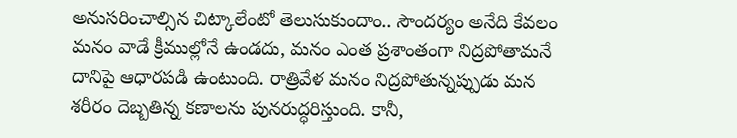అనుసరించాల్సిన చిట్కాలేంటో తెలుసుకుందాం.. సౌందర్యం అనేది కేవలం మనం వాడే క్రీముల్లోనే ఉండదు, మనం ఎంత ప్రశాంతంగా నిద్రపోతామనే దానిపై ఆధారపడి ఉంటుంది. రాత్రివేళ మనం నిద్రపోతున్నప్పుడు మన శరీరం దెబ్బతిన్న కణాలను పునరుద్ధరిస్తుంది. కానీ,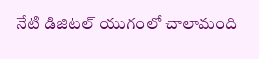నేటి డిజిటల్ యుగంలో చాలామంది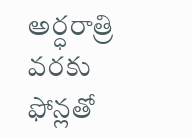అర్ధరాత్రి వరకు ఫోన్లతో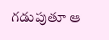గడుపుతూ ఆ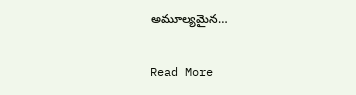అమూల్యమైన…

Read More